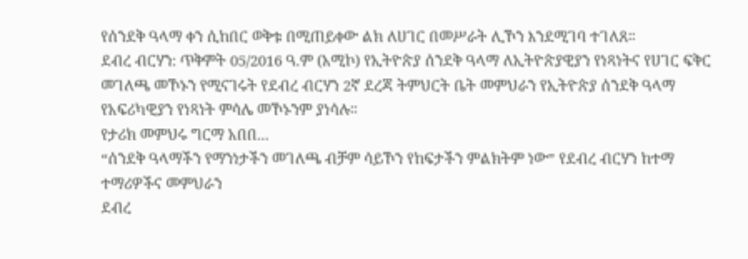የሰንደቅ ዓላማ ቀን ሲከበር ወቅቱ በሚጠይቀው ልክ ለሀገር በመሥራት ሊኾን እንደሚገባ ተገለጸ።
ደብረ ብርሃን: ጥቅምት 05/2016 ዓ.ም (አሚኮ) የኢትዮጵያ ሰንደቅ ዓላማ ለኢትዮጵያዊያን የነጻነትና የሀገር ፍቅር መገለጫ መኾኑን የሚናገሩት የደብረ ብርሃን 2ኛ ደረጃ ትምህርት ቤት መምህራን የኢትዮጵያ ሰንደቅ ዓላማ የአፍሪካዊያን የነጻነት ምሳሌ መኾኑንም ያነሳሉ።
የታሪክ መምህሩ ግርማ አበበ...
“ሰንደቅ ዓላማችን የማንነታችን መገለጫ ብቻም ሳይኾን የከፍታችን ምልክትም ነው” የደብረ ብርሃን ከተማ ተማሪዎችና መምህራን
ደብረ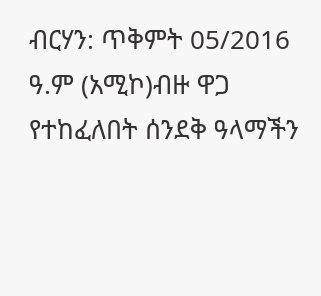ብርሃን: ጥቅምት 05/2016 ዓ.ም (አሚኮ)ብዙ ዋጋ የተከፈለበት ሰንደቅ ዓላማችን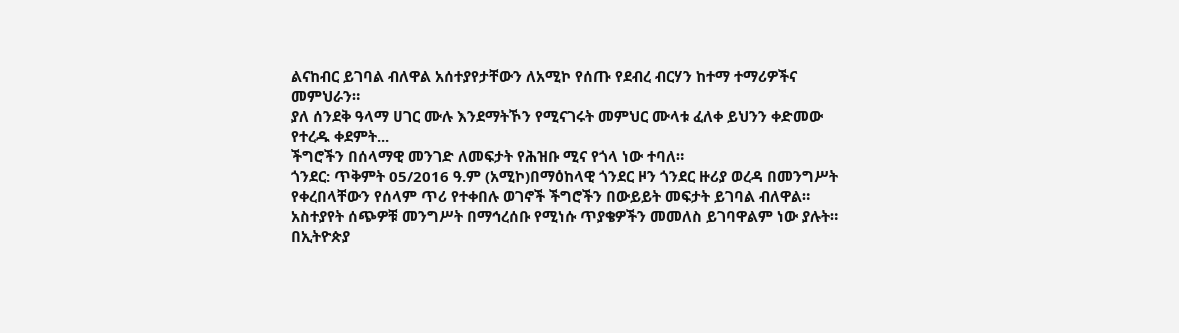ልናከብር ይገባል ብለዋል አሰተያየታቸውን ለአሚኮ የሰጡ የደብረ ብርሃን ከተማ ተማሪዎችና መምህራን።
ያለ ሰንደቅ ዓላማ ሀገር ሙሉ እንደማትኾን የሚናገሩት መምህር ሙላቱ ፈለቀ ይህንን ቀድመው የተረዱ ቀደምት...
ችግሮችን በሰላማዊ መንገድ ለመፍታት የሕዝቡ ሚና የጎላ ነው ተባለ።
ጎንደር: ጥቅምት 05/2016 ዓ.ም (አሚኮ)በማዕከላዊ ጎንደር ዞን ጎንደር ዙሪያ ወረዳ በመንግሥት የቀረበላቸውን የሰላም ጥሪ የተቀበሉ ወገኖች ችግሮችን በውይይት መፍታት ይገባል ብለዋል። አስተያየት ሰጭዎቹ መንግሥት በማኅረሰቡ የሚነሱ ጥያቄዎችን መመለስ ይገባዋልም ነው ያሉት።
በኢትዮጵያ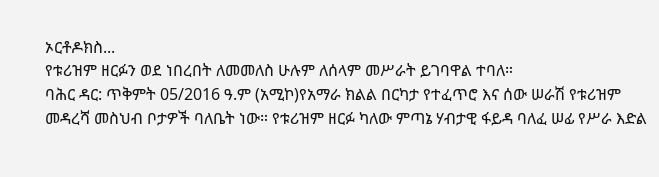ኦርቶዶክስ...
የቱሪዝም ዘርፉን ወደ ነበረበት ለመመለስ ሁሉም ለሰላም መሥራት ይገባዋል ተባለ።
ባሕር ዳር: ጥቅምት 05/2016 ዓ.ም (አሚኮ)የአማራ ክልል በርካታ የተፈጥሮ እና ሰው ሠራሽ የቱሪዝም መዳረሻ መስህብ ቦታዎች ባለቤት ነው። የቱሪዝም ዘርፉ ካለው ምጣኔ ሃብታዊ ፋይዳ ባለፈ ሠፊ የሥራ እድል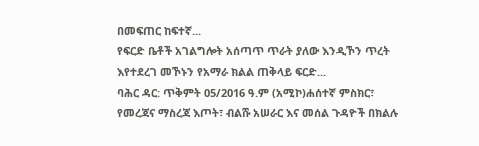በመፍጠር ከፍተኛ...
የፍርድ ቤቶች አገልግሎት አሰጣጥ ጥራት ያለው እንዲኾን ጥረት እየተደረገ መኾኑን የአማራ ክልል ጠቅላይ ፍርድ...
ባሕር ዳር: ጥቅምት 05/2016 ዓ.ም (አሚኮ)ሐሰተኛ ምስክር፣ የመረጃና ማስረጃ እጦት፣ ብልሹ አሠራር እና መሰል ጉዳዮች በክልሉ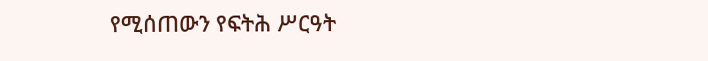የሚሰጠውን የፍትሕ ሥርዓት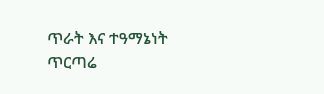ጥራት እና ተዓማኔነት ጥርጣሬ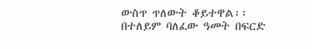ውስጥ ጥለውት ቆይተዋል፡፡
በተለይም ባለፈው ዓመት በፍርድ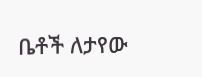ቤቶች ለታየው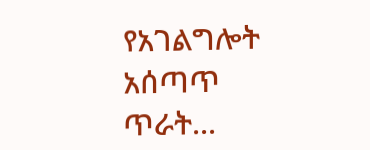የአገልግሎት አሰጣጥ ጥራት...